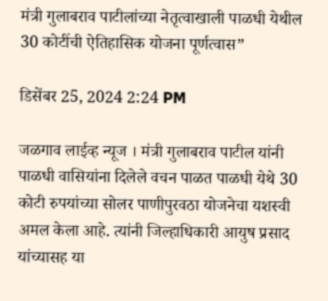मंत्री गुलाबराव पाटीलांच्या नेतृत्वाखाली पाळधी येथील 30 कोटींची ऐतिहासिक योजना पूर्णत्वास”

डिसेंबर 25, 2024 2:24 PM

जळगाव लाईव्ह न्यूज । मंत्री गुलाबराव पाटील यांनी पाळधी वासियांना दिलेले वचन पाळत पाळधी येथे 30 कोटी रुपयांच्या सोलर पाणीपुरवठा योजनेचा यशस्वी अमल केला आहे. त्यांनी जिल्हाधिकारी आयुष प्रसाद यांच्यासह या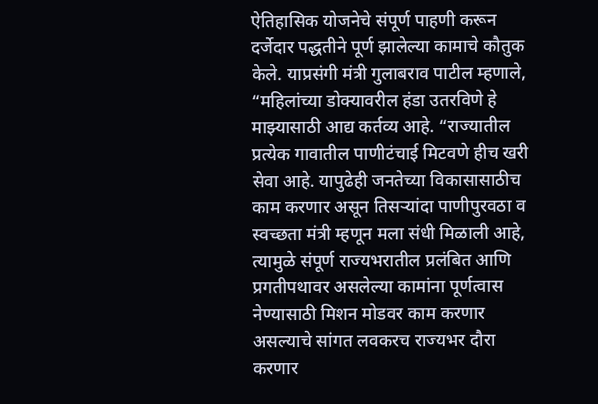ऐतिहासिक योजनेचे संपूर्ण पाहणी करून दर्जेदार पद्धतीने पूर्ण झालेल्या कामाचे कौतुक केले. याप्रसंगी मंत्री गुलाबराव पाटील म्हणाले, “महिलांच्या डोक्यावरील हंडा उतरविणे हे माझ्यासाठी आद्य कर्तव्य आहे. “राज्यातील प्रत्येक गावातील पाणीटंचाई मिटवणे हीच खरी सेवा आहे. यापुढेही जनतेच्या विकासासाठीच काम करणार असून तिसऱ्यांदा पाणीपुरवठा व स्वच्छता मंत्री म्हणून मला संधी मिळाली आहे, त्यामुळे संपूर्ण राज्यभरातील प्रलंबित आणि प्रगतीपथावर असलेल्या कामांना पूर्णत्वास नेण्यासाठी मिशन मोडवर काम करणार असल्याचे सांगत लवकरच राज्यभर दौरा करणार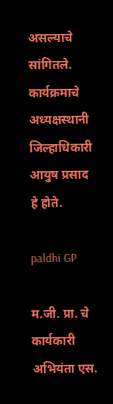असल्याचे सांगितले. कार्यक्रमाचे अध्यक्षस्थानी जिल्हाधिकारी आयुष प्रसाद हे होते.

paldhi GP

म.जी. प्रा. चे कार्यकारी अभियंता एस.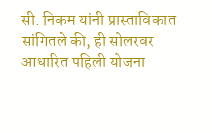सी. निकम यांनी प्रास्ताविकात सांगितले की, ही सोलरवर आधारित पहिली योजना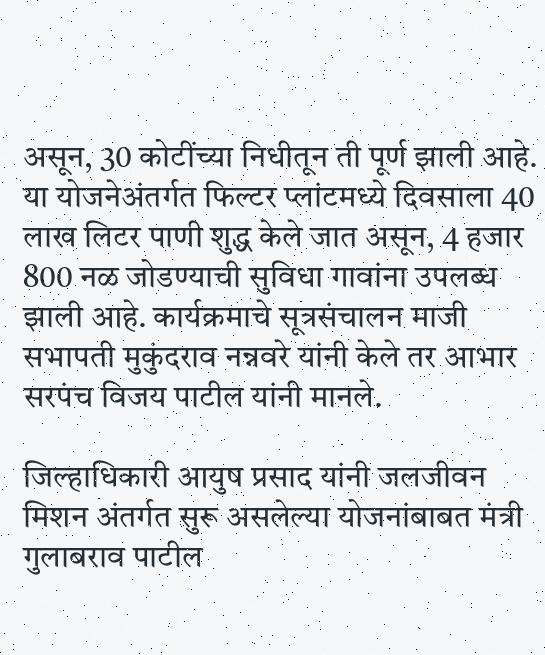असून, 30 कोटींच्या निधीतून ती पूर्ण झाली आहे. या योजनेअंतर्गत फिल्टर प्लांटमध्ये दिवसाला 40 लाख लिटर पाणी शुद्ध केले जात असून, 4 हजार 800 नळ जोडण्याची सुविधा गावांना उपलब्ध झाली आहे. कार्यक्रमाचे सूत्रसंचालन माजी सभापती मुकुंदराव नन्नवरे यांनी केले तर आभार सरपंच विजय पाटील यांनी मानले.

जिल्हाधिकारी आयुष प्रसाद यांनी जलजीवन मिशन अंतर्गत सुरू असलेल्या योजनांबाबत मंत्री गुलाबराव पाटील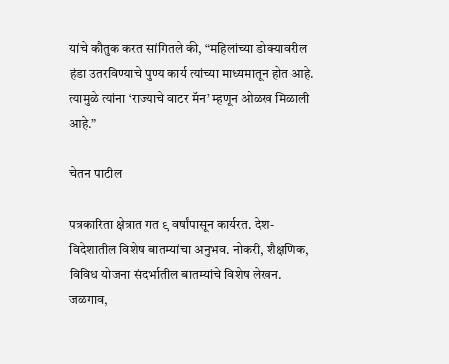यांचे कौतुक करत सांगितले की, “महिलांच्या डोक्यावरील हंडा उतरविण्याचे पुण्य कार्य त्यांच्या माध्यमातून होत आहे. त्यामुळे त्यांना ‘राज्याचे वाटर मॅन’ म्हणून ओळख मिळाली आहे.”

चेतन पाटील

पत्रकारिता क्षेत्रात गत ९ वर्षांपासून कार्यरत. देश-विदेशातील विशेष बातम्यांचा अनुभव. नोकरी, शैक्षणिक, विविध योजना संदर्भातील बातम्यांचे विशेष लेखन. जळगाव,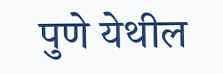पुणे येथील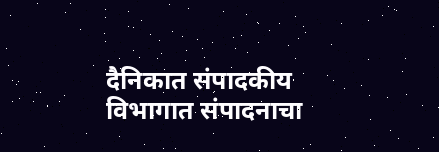दैनिकात संपादकीय विभागात संपादनाचा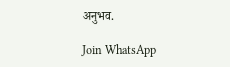अनुभव.

Join WhatsApp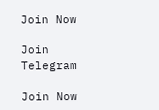Join Now

Join Telegram

Join Now